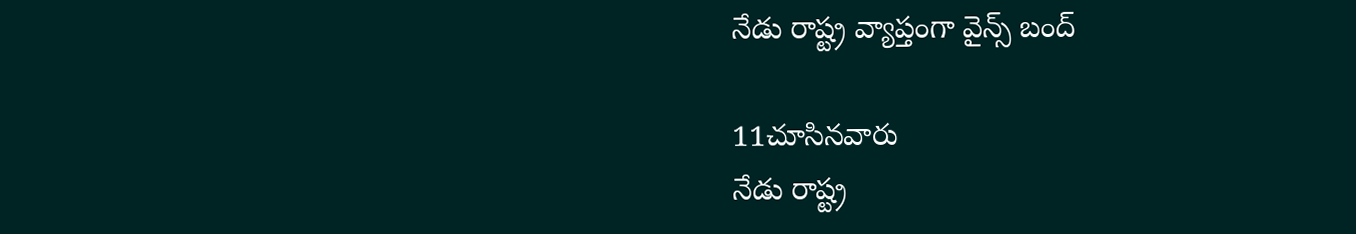నేడు రాష్ట్ర వ్యాప్తంగా వైన్స్ బంద్

11చూసినవారు
నేడు రాష్ట్ర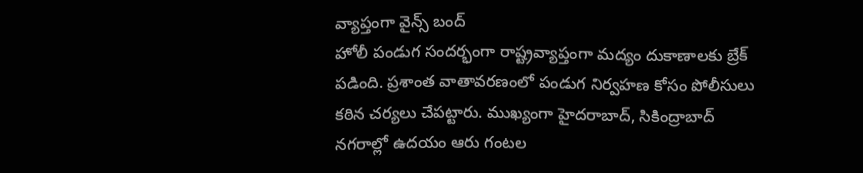వ్యాప్తంగా వైన్స్ బంద్
హోలీ పండుగ సందర్భంగా రాష్ట్రవ్యాప్తంగా మద్యం దుకాణాలకు బ్రేక్ పడింది. ప్రశాంత వాతావరణంలో పండుగ నిర్వహణ కోసం పోలీసులు కఠిన చర్యలు చేపట్టారు. ముఖ్యంగా హైదరాబాద్, సికింద్రాబాద్ నగరాల్లో ఉదయం ఆరు గంటల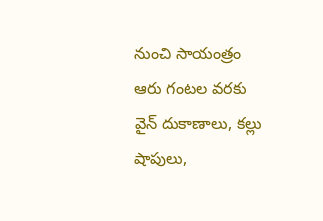నుంచి సాయంత్రం ఆరు గంటల వరకు వైన్ దుకాణాలు, కల్లు షాపులు,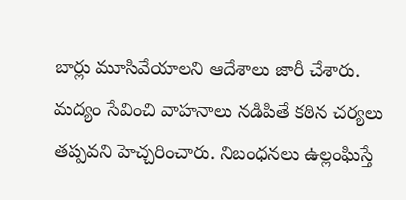బార్లు మూసివేయాలని ఆదేశాలు జారీ చేశారు. మద్యం సేవించి వాహనాలు నడిపితే కఠిన చర్యలు తప్పవని హెచ్చరించారు. నిబంధనలు ఉల్లంఘిస్తే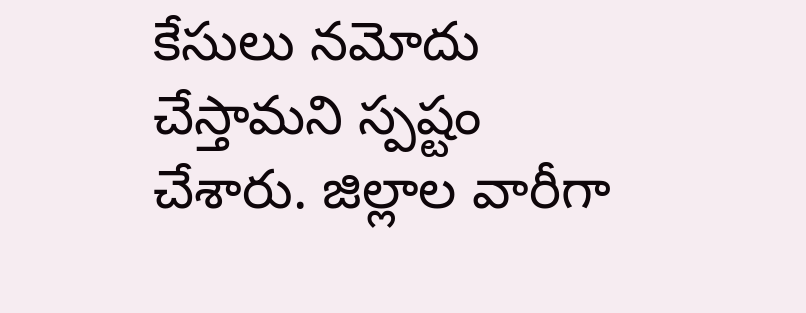కేసులు నమోదు చేస్తామని స్పష్టం చేశారు. జిల్లాల వారీగా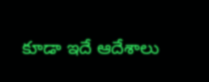కూడా ఇదే ఆదేశాలు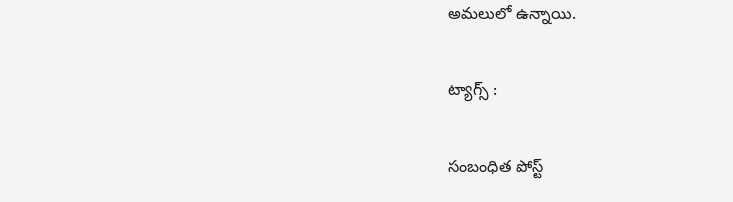అమలులో ఉన్నాయి.

ట్యాగ్స్ :

సంబంధిత పోస్ట్